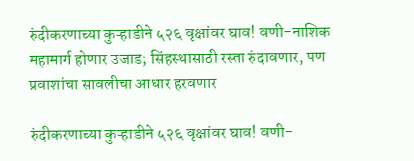रुंदीकरणाच्या कुऱ्हाडीने ५२६ वृक्षांवर घाव! वणी-नाशिक महामार्ग होणार उजाड; सिंहस्थासाठी रस्ता रुंदावणार, पण प्रवाशांचा सावलीचा आधार हरवणार

रुंदीकरणाच्या कुऱ्हाडीने ५२६ वृक्षांवर घाव! वणी-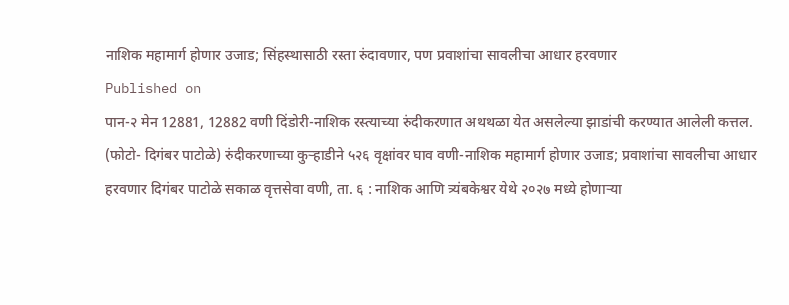नाशिक महामार्ग होणार उजाड; सिंहस्थासाठी रस्ता रुंदावणार, पण प्रवाशांचा सावलीचा आधार हरवणार
Published on
पान-२ मेन 12881, 12882 वणी दिंडोरी-नाशिक रस्त्याच्या रुंदीकरणात अथथळा येत असलेल्या झाडांची करण्यात आलेली कत्तल. (फोटो- दिगंबर पाटोळे) रुंदीकरणाच्या कुऱ्हाडीने ५२६ वृक्षांवर घाव वणी-नाशिक महामार्ग होणार उजाड; प्रवाशांचा सावलीचा आधार हरवणार दिगंबर पाटोळे सकाळ वृत्तसेवा वणी, ता. ६ : नाशिक आणि त्र्यंबकेश्वर येथे २०२७ मध्ये होणाऱ्या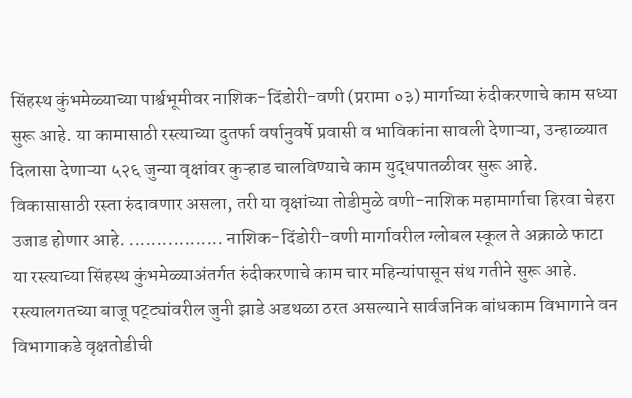सिंहस्थ कुंभमेळ्याच्या पार्श्वभूमीवर नाशिक-दिंडोरी-वणी (प्ररामा ०३) मार्गाच्या रुंदीकरणाचे काम सध्या सुरू आहे. या कामासाठी रस्त्याच्या दुतर्फा वर्षानुवर्षे प्रवासी व भाविकांना सावली देणाऱ्या, उन्हाळ्यात दिलासा देणाऱ्या ५२६ जुन्या वृक्षांवर कुऱ्हाड चालविण्याचे काम युद्धपातळीवर सुरू आहे. विकासासाठी रस्ता रुंदावणार असला, तरी या वृक्षांच्या तोडीमुळे वणी-नाशिक महामार्गाचा हिरवा चेहरा उजाड होणार आहे. ................. नाशिक-दिंडोरी-वणी मार्गावरील ग्लोबल स्कूल ते अक्राळे फाटा या रस्त्याच्या सिंहस्थ कुंभमेळ्याअंतर्गत रुंदीकरणाचे काम चार महिन्यांपासून संथ गतीने सुरू आहे. रस्त्यालगतच्या बाजू पट्ट्यांवरील जुनी झाडे अडथळा ठरत असल्याने सार्वजनिक बांधकाम विभागाने वन विभागाकडे वृक्षतोडीची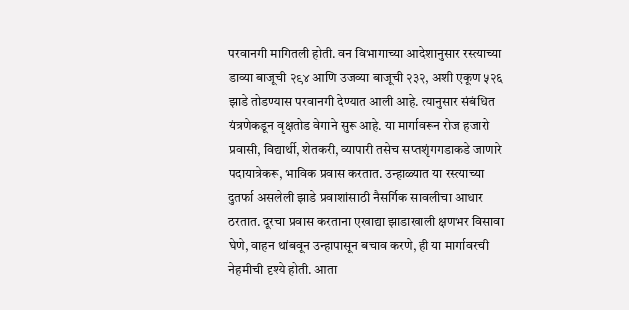परवानगी मागितली होती. वन विभागाच्या आदेशानुसार रस्त्याच्या डाव्या बाजूची २९४ आणि उजव्या बाजूची २३२, अशी एकूण ५२६ झाडे तोडण्यास परवानगी देण्यात आली आहे. त्यानुसार संबंधित यंत्रणेकडून वृक्षतोड वेगाने सुरू आहे. या मार्गावरून रोज हजारो प्रवासी, विद्यार्थी, शेतकरी, व्यापारी तसेच सप्तशृंगगडाकडे जाणारे पदायात्रेकरू, भाविक प्रवास करतात. उन्हाळ्यात या रस्त्याच्या दुतर्फा असलेली झाडे प्रवाशांसाठी नैसर्गिक सावलीचा आधार ठरतात. दूरचा प्रवास करताना एखाद्या झाडाखाली क्षणभर विसावा घेणे, वाहन थांबवून उन्हापासून बचाव करणे, ही या मार्गावरची नेहमीची दृश्ये होती. आता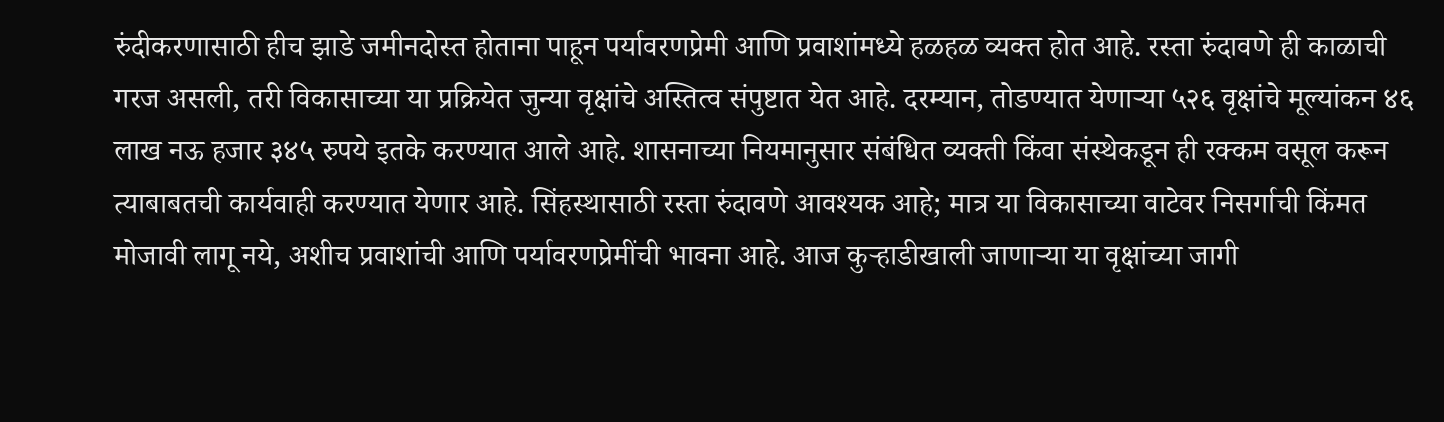रुंदीकरणासाठी हीच झाडे जमीनदोस्त होताना पाहून पर्यावरणप्रेमी आणि प्रवाशांमध्ये हळहळ व्यक्त होत आहे. रस्ता रुंदावणे ही काळाची गरज असली, तरी विकासाच्या या प्रक्रियेत जुन्या वृक्षांचे अस्तित्व संपुष्टात येत आहे. दरम्यान, तोडण्यात येणाऱ्या ५२६ वृक्षांचे मूल्यांकन ४६ लाख नऊ हजार ३४५ रुपये इतके करण्यात आले आहे. शासनाच्या नियमानुसार संबंधित व्यक्ती किंवा संस्थेकडून ही रक्कम वसूल करून त्याबाबतची कार्यवाही करण्यात येणार आहे. सिंहस्थासाठी रस्ता रुंदावणे आवश्यक आहे; मात्र या विकासाच्या वाटेवर निसर्गाची किंमत मोजावी लागू नये, अशीच प्रवाशांची आणि पर्यावरणप्रेमींची भावना आहे. आज कुऱ्हाडीखाली जाणाऱ्या या वृक्षांच्या जागी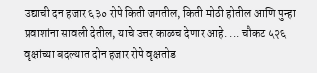उद्याची दन हजार ६३० रोपे किती जगतील, किती मोठी होतील आणि पुन्हा प्रवाशांना सावली देतील, याचे उत्तर काळच देणार आहे. ... चौकट ५२६ वृक्षांच्या बदल्यात दोन हजार रोपे वृक्षतोड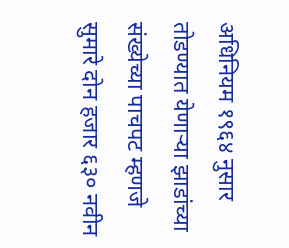अधिनियम १९६४ नुसार तोडण्यात येणाऱ्या झाडांच्या संख्येच्या पाचपट म्हणजे सुमारे दोन हजार ६३० नवीन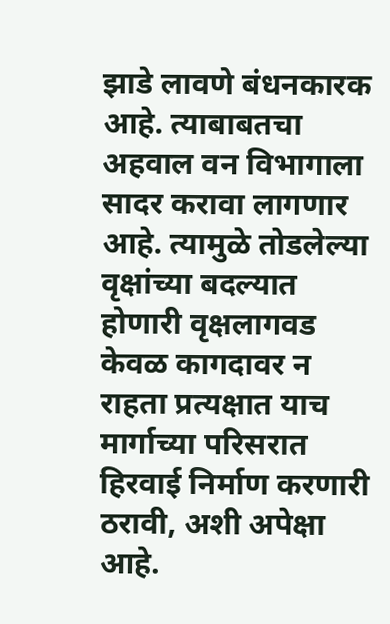झाडे लावणे बंधनकारक आहे. त्याबाबतचा अहवाल वन विभागाला सादर करावा लागणार आहे. त्यामुळे तोडलेल्या वृक्षांच्या बदल्यात होणारी वृक्षलागवड केवळ कागदावर न राहता प्रत्यक्षात याच मार्गाच्या परिसरात हिरवाई निर्माण करणारी ठरावी, अशी अपेक्षा आहे.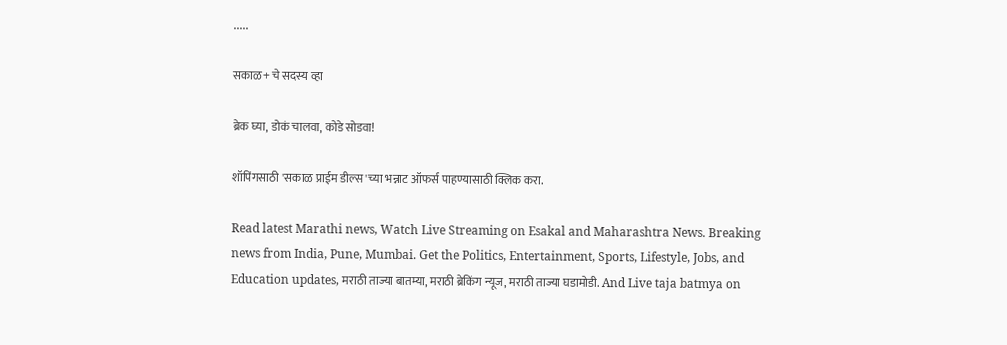.....

सकाळ+ चे सदस्य व्हा

ब्रेक घ्या, डोकं चालवा, कोडे सोडवा!

शॉपिंगसाठी 'सकाळ प्राईम डील्स'च्या भन्नाट ऑफर्स पाहण्यासाठी क्लिक करा.

Read latest Marathi news, Watch Live Streaming on Esakal and Maharashtra News. Breaking news from India, Pune, Mumbai. Get the Politics, Entertainment, Sports, Lifestyle, Jobs, and Education updates, मराठी ताज्या बातम्या, मराठी ब्रेकिंग न्यूज, मराठी ताज्या घडामोडी. And Live taja batmya on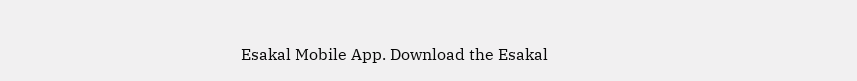Esakal Mobile App. Download the Esakal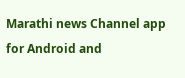Marathi news Channel app for Android and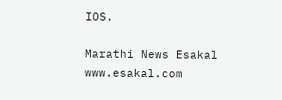IOS.

Marathi News Esakal
www.esakal.com